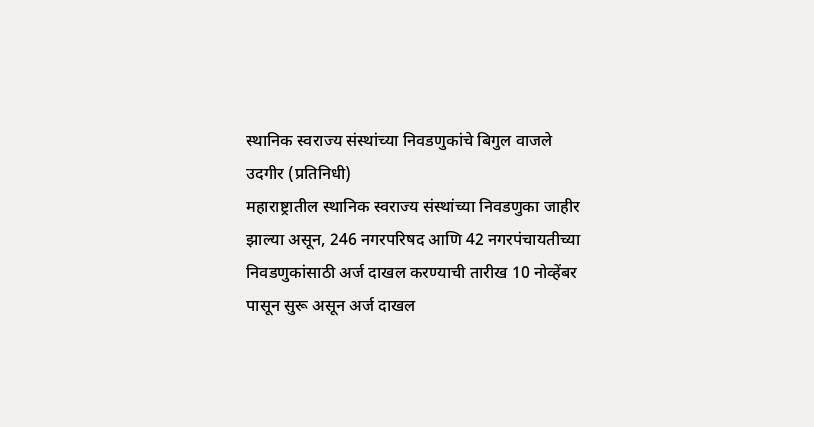स्थानिक स्वराज्य संस्थांच्या निवडणुकांचे बिगुल वाजले
उदगीर (प्रतिनिधी)
महाराष्ट्रातील स्थानिक स्वराज्य संस्थांच्या निवडणुका जाहीर झाल्या असून, 246 नगरपरिषद आणि 42 नगरपंचायतीच्या निवडणुकांसाठी अर्ज दाखल करण्याची तारीख 10 नोव्हेंबर पासून सुरू असून अर्ज दाखल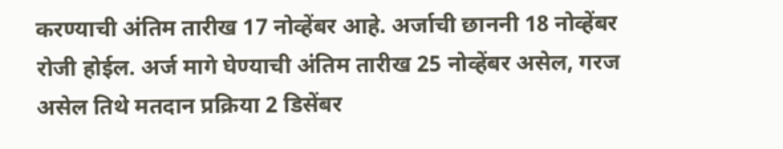करण्याची अंतिम तारीख 17 नोव्हेंबर आहे. अर्जाची छाननी 18 नोव्हेंबर रोजी होईल. अर्ज मागे घेण्याची अंतिम तारीख 25 नोव्हेंबर असेल, गरज असेल तिथे मतदान प्रक्रिया 2 डिसेंबर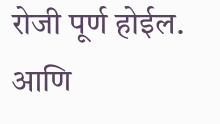रोजी पूर्ण होईल. आणि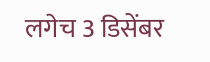लगेच 3 डिसेंबर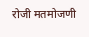रोजी मतमोजणी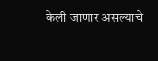केली जाणार असल्याचे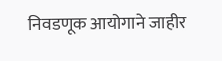निवडणूक आयोगाने जाहीर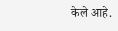केले आहे.